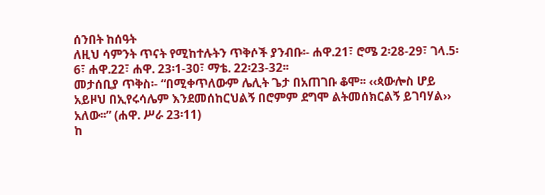ሰንበት ከሰዓት
ለዚህ ሳምንት ጥናት የሚከተሉትን ጥቅሶች ያንብቡ፡- ሐዋ.21፣ ሮሜ 2፡28-29፣ ገላ.5፡6፣ ሐዋ.22፣ ሐዋ. 23፡1-30፣ ማቴ. 22፡23-32፡፡
መታሰቢያ ጥቅስ፡- “በሚቀጥለውም ሌሊት ጌታ በአጠገቡ ቆሞ፡፡ ‹‹ጳውሎስ ሆይ አይዞህ በኢየሩሳሌም እንደመሰከርህልኝ በሮምም ደግሞ ልትመሰክርልኝ ይገባሃል›› አለው፡፡” (ሐዋ. ሥራ 23፡11)
ከ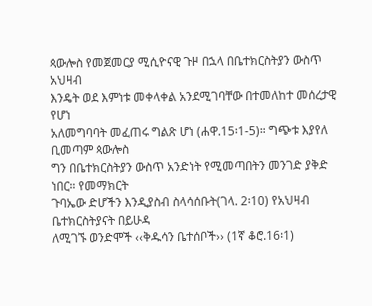ጳውሎስ የመጀመርያ ሚሲዮናዊ ጉዞ በኋላ በቤተክርስትያን ውስጥ አህዛብ
እንዴት ወደ እምነቱ መቀላቀል አንደሚገባቸው በተመለከተ መሰረታዊ የሆነ
አለመግባባት መፈጠሩ ግልጽ ሆነ (ሐዋ.15፡1-5)። ግጭቱ እያየለ ቢመጣም ጳውሎስ
ግን በቤተክርስትያን ውስጥ አንድነት የሚመጣበትን መንገድ ያቅድ ነበር። የመማክርት
ጉባኤው ድሆችን እንዲያስብ ስላሳሰቡት(ገላ. 2፡10) የአህዛብ ቤተክርስትያናት በይሁዳ
ለሚገኙ ወንድሞች ‹‹ቅዱሳን ቤተሰቦች›› (1ኛ ቆሮ.16፡1)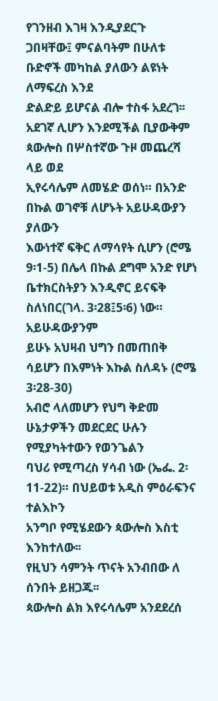የገንዘብ እገዛ እንዲያደርጉ
ጋበዛቸው፤ ምናልባትም በሁለቱ ቡድኖች መካከል ያለውን ልዩነት ለማፍረስ እንደ
ድልድይ ይሆናል ብሎ ተስፋ አደረገ፡፡
አደገኛ ሊሆን እንደሚችል ቢያውቅም ጳውሎስ በሦስተኛው ጉዞ መጨረሻ ላይ ወደ
ኢየሩሳሌም ለመሄድ ወሰነ። በአንድ በኩል ወገኖቹ ለሆኑት አይሁዳውያን ያለውን
እውነተኛ ፍቅር ለማሳየት ሲሆን (ሮሜ 9፡1-5) በሌላ በኩል ደግሞ አንድ የሆነ
ቤተክርስትያን እንዲኖር ይናፍቅ ስለነበር(ገላ. 3፡28፤5፡6) ነው። አይሁዳውያንም
ይሁኑ አህዛብ ህግን በመጠበቅ ሳይሆን በእምነት እኩል ስለዳኑ (ሮሜ 3፡28-30)
አብሮ ላለመሆን የህግ ቅድመ ሁኔታዎችን መደርደር ሁሉን የሚያካትተውን የወንጌልን
ባህሪ የሚጣረስ ሃሳብ ነው (ኤፌ. 2፡11-22)። በህይወቱ አዲስ ምዕራፍንና ተልእኮን
አንግቦ የሚሄደውን ጳውሎስ እስቲ እንከተለው፡፡
የዚህን ሳምንት ጥናት አንብበው ለ ሰንበት ይዘጋጁ፡፡
ጳውሎስ ልክ እየሩሳሌም አንደደረሰ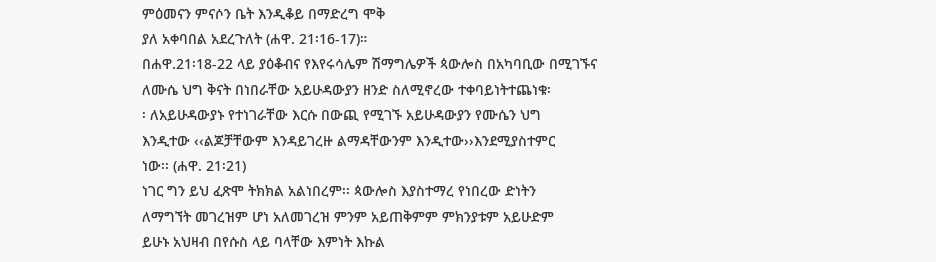ምዕመናን ምናሶን ቤት እንዲቆይ በማድረግ ሞቅ
ያለ አቀባበል አደረጉለት (ሐዋ. 21፡16-17)።
በሐዋ.21፡18-22 ላይ ያዕቆብና የእየሩሳሌም ሽማግሌዎች ጳውሎስ በአካባቢው በሚገኙና
ለሙሴ ህግ ቅናት በነበራቸው አይሁዳውያን ዘንድ ስለሚኖረው ተቀባይነትተጨነቁ፡
፡ ለአይሁዳውያኑ የተነገራቸው እርሱ በውጪ የሚገኙ አይሁዳውያን የሙሴን ህግ
እንዲተው ‹‹ልጆቻቸውም እንዳይገረዙ ልማዳቸውንም እንዲተው››እንደሚያስተምር
ነው፡፡ (ሐዋ. 21፡21)
ነገር ግን ይህ ፈጽሞ ትክክል አልነበረም፡፡ ጳውሎስ እያስተማረ የነበረው ድነትን
ለማግኘት መገረዝም ሆነ አለመገረዝ ምንም አይጠቅምም ምክንያቱም አይሁድም
ይሁኑ አህዛብ በየሱስ ላይ ባላቸው እምነት እኩል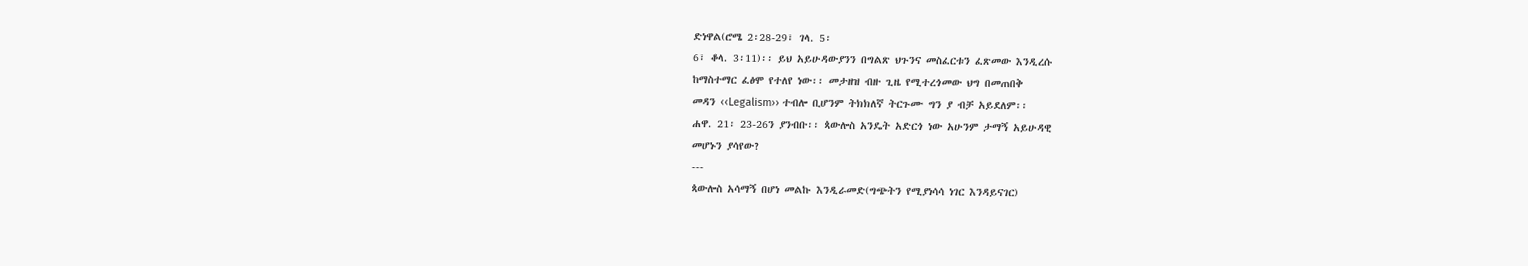ድነዋል(ሮሜ 2፡28-29፣ ገላ. 5፡
6፣ ቆላ. 3፡11)፡፡ ይህ አይሁዳውያንን በግልጽ ህጉንና መስፈርቱን ፈጽመው እንዲረሱ
ከማስተማር ፈፅሞ የተለየ ነው፡፡ መታዘዝ ብዙ ጊዜ የሚተረጎመው ህግ በመጠበቅ
መዳን ‹‹Legalism›› ተብሎ ቢሆንም ትክክለኛ ትርጉሙ ግን ያ ብቻ አይደለም፡፡
ሐዋ. 21፡ 23-26ን ያንብቡ፡፡ ጳውሎስ አንዴት አድርጎ ነው አሁንም ታማኝ አይሁዳዊ
መሆኑን ያሳየው?
---
ጳውሎስ አሳማኝ በሆነ መልኩ እንዲራመድ(ግጭትን የሚያነሳሳ ነገር እንዳይናገር)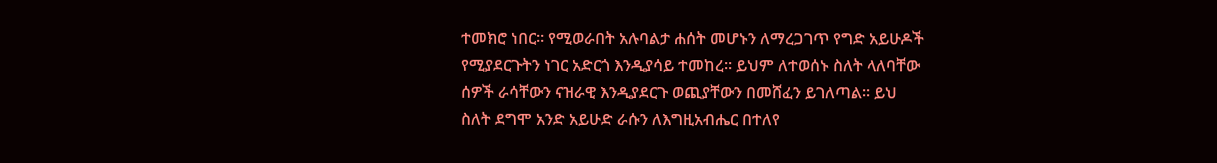ተመክሮ ነበር፡፡ የሚወራበት አሉባልታ ሐሰት መሆኑን ለማረጋገጥ የግድ አይሁዶች
የሚያደርጉትን ነገር አድርጎ እንዲያሳይ ተመከረ፡፡ ይህም ለተወሰኑ ስለት ላለባቸው
ሰዎች ራሳቸውን ናዝራዊ እንዲያደርጉ ወጪያቸውን በመሸፈን ይገለጣል፡፡ ይህ
ስለት ደግሞ አንድ አይሁድ ራሱን ለእግዚአብሔር በተለየ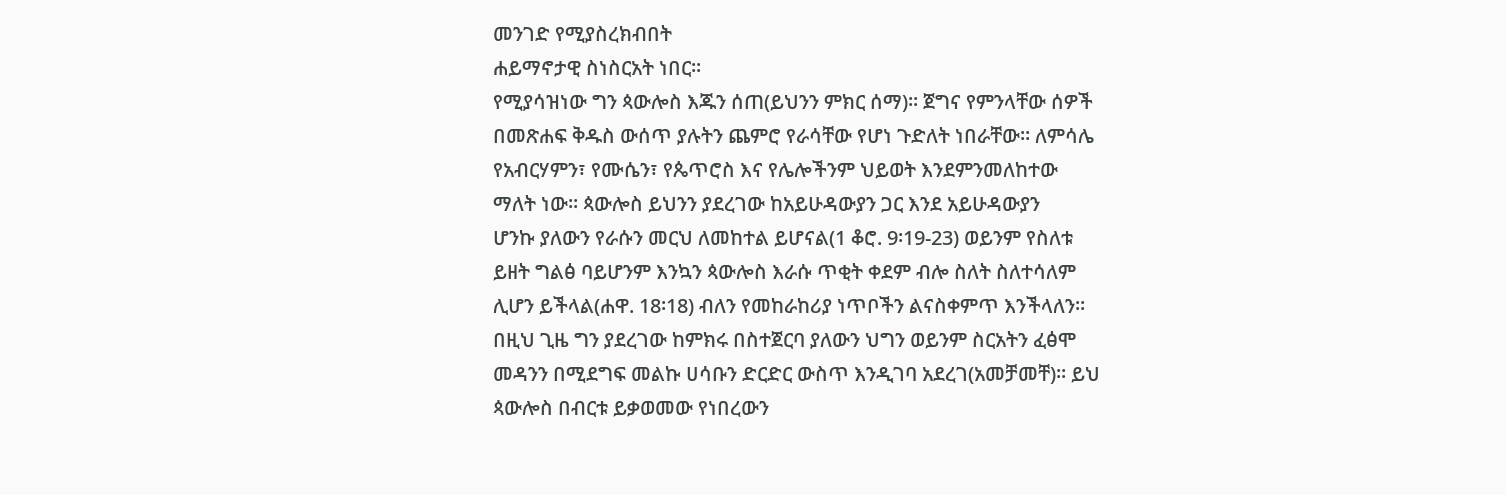መንገድ የሚያስረክብበት
ሐይማኖታዊ ስነስርአት ነበር፡፡
የሚያሳዝነው ግን ጳውሎስ እጁን ሰጠ(ይህንን ምክር ሰማ)፡፡ ጀግና የምንላቸው ሰዎች
በመጽሐፍ ቅዱስ ውሰጥ ያሉትን ጨምሮ የራሳቸው የሆነ ጉድለት ነበራቸው። ለምሳሌ
የአብርሃምን፣ የሙሴን፣ የጴጥሮስ እና የሌሎችንም ህይወት እንደምንመለከተው
ማለት ነው፡፡ ጳውሎስ ይህንን ያደረገው ከአይሁዳውያን ጋር እንደ አይሁዳውያን
ሆንኩ ያለውን የራሱን መርህ ለመከተል ይሆናል(1 ቆሮ. 9፡19-23) ወይንም የስለቱ
ይዘት ግልፅ ባይሆንም እንኳን ጳውሎስ እራሱ ጥቂት ቀደም ብሎ ስለት ስለተሳለም
ሊሆን ይችላል(ሐዋ. 18፡18) ብለን የመከራከሪያ ነጥቦችን ልናስቀምጥ እንችላለን።
በዚህ ጊዜ ግን ያደረገው ከምክሩ በስተጀርባ ያለውን ህግን ወይንም ስርአትን ፈፅሞ
መዳንን በሚደግፍ መልኩ ሀሳቡን ድርድር ውስጥ እንዲገባ አደረገ(አመቻመቸ)። ይህ
ጳውሎስ በብርቱ ይቃወመው የነበረውን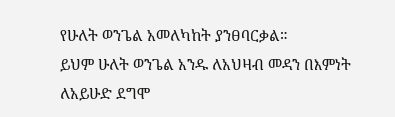የሁለት ወንጌል አመለካከት ያንፀባርቃል።
ይህም ሁለት ወንጌል አንዱ ለአህዛብ መዳን በእምነት ለአይሁድ ደግሞ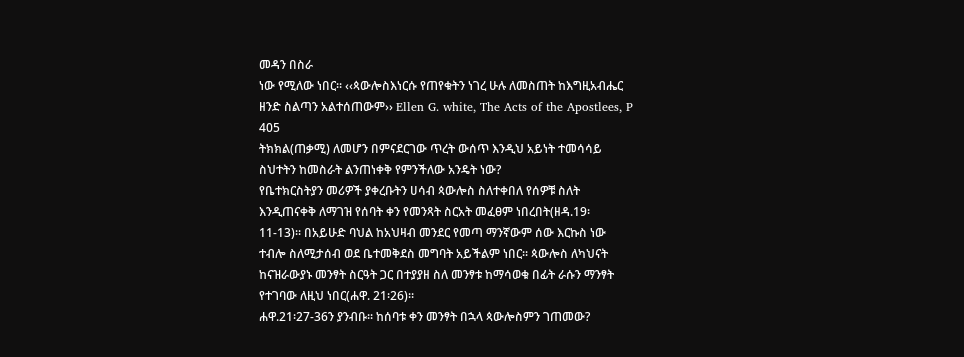መዳን በስራ
ነው የሚለው ነበር፡፡ ‹‹ጳውሎስእነርሱ የጠየቁትን ነገረ ሁሉ ለመስጠት ከእግዚአብሔር
ዘንድ ስልጣን አልተሰጠውም›› Ellen G. white, The Acts of the Apostlees, P
405
ትክክል(ጠቃሚ) ለመሆን በምናደርገው ጥረት ውሰጥ እንዲህ አይነት ተመሳሳይ
ስህተትን ከመስራት ልንጠነቀቅ የምንችለው አንዴት ነው?
የቤተክርስትያን መሪዎች ያቀረቡትን ሀሳብ ጳውሎስ ስለተቀበለ የሰዎቹ ስለት
እንዲጠናቀቅ ለማገዝ የሰባት ቀን የመንጻት ስርአት መፈፀም ነበረበት(ዘዳ.19፡
11-13)፡፡ በአይሁድ ባህል ከአህዛብ መንደር የመጣ ማንኛውም ሰው እርኩስ ነው
ተብሎ ስለሚታሰብ ወደ ቤተመቅደስ መግባት አይችልም ነበር፡፡ ጳውሎስ ለካህናት
ከናዝራውያኑ መንፃት ስርዓት ጋር በተያያዘ ስለ መንፃቱ ከማሳወቁ በፊት ራሱን ማንፃት
የተገባው ለዚህ ነበር(ሐዋ. 21፡26)።
ሐዋ.21፡27-36ን ያንብቡ፡፡ ከሰባቱ ቀን መንፃት በኋላ ጳውሎስምን ገጠመው?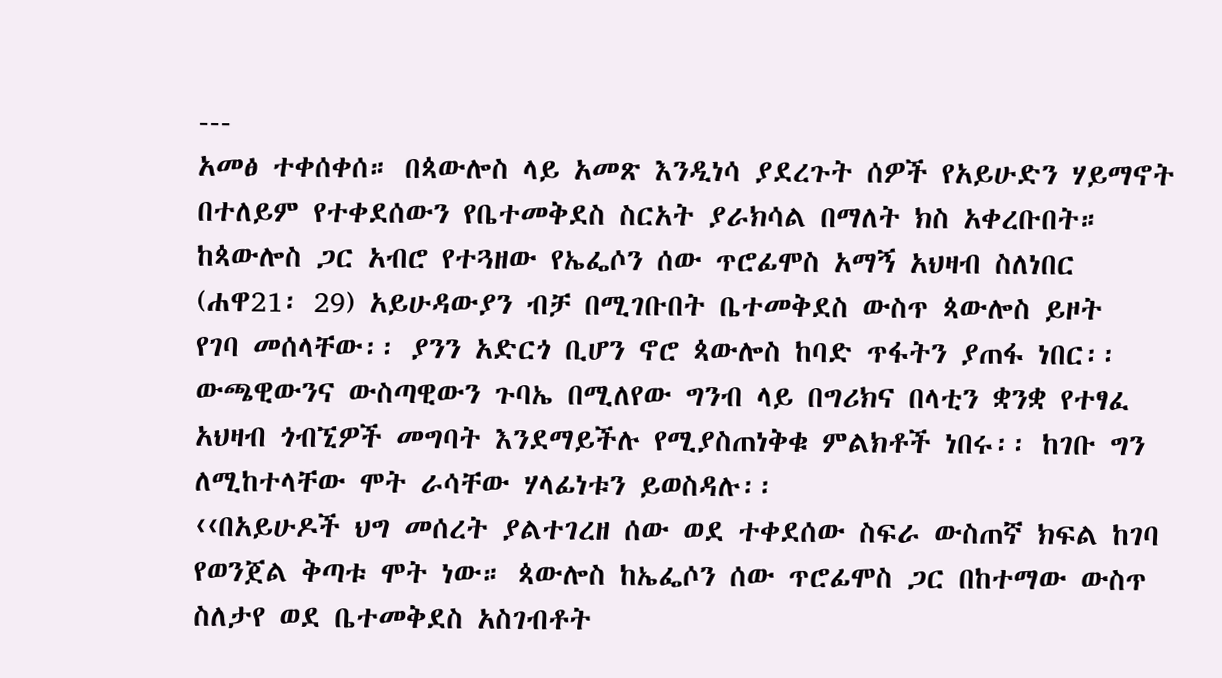---
አመፅ ተቀሰቀሰ። በጳውሎስ ላይ አመጽ እንዲነሳ ያደረጉት ሰዎች የአይሁድን ሃይማኖት
በተለይም የተቀደሰውን የቤተመቅደስ ስርአት ያራክሳል በማለት ክስ አቀረቡበት።
ከጳውሎስ ጋር አብሮ የተጓዘው የኤፌሶን ሰው ጥሮፊሞስ አማኝ አህዛብ ስለነበር
(ሐዋ21፡ 29) አይሁዳውያን ብቻ በሚገቡበት ቤተመቅደስ ውስጥ ጳውሎስ ይዞት
የገባ መሰላቸው፡፡ ያንን አድርጎ ቢሆን ኖሮ ጳውሎስ ከባድ ጥፋትን ያጠፋ ነበር፡፡
ውጫዊውንና ውስጣዊውን ጉባኤ በሚለየው ግንብ ላይ በግሪክና በላቲን ቋንቋ የተፃፈ
አህዛብ ጎብኚዎች መግባት እንደማይችሉ የሚያስጠነቅቁ ምልክቶች ነበሩ፡፡ ከገቡ ግን
ለሚከተላቸው ሞት ራሳቸው ሃላፊነቱን ይወስዳሉ፡፡
‹‹በአይሁዶች ህግ መሰረት ያልተገረዘ ሰው ወደ ተቀደሰው ስፍራ ውስጠኛ ክፍል ከገባ
የወንጀል ቅጣቱ ሞት ነው። ጳውሎስ ከኤፌሶን ሰው ጥሮፊሞስ ጋር በከተማው ውስጥ
ስለታየ ወደ ቤተመቅደስ አስገብቶት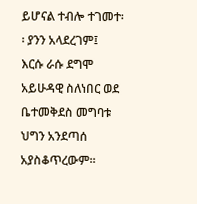ይሆናል ተብሎ ተገመተ፡፡ ያንን አላደረገም፤
እርሱ ራሱ ደግሞ አይሁዳዊ ስለነበር ወደ ቤተመቅደስ መግባቱ ህግን አንደጣሰ
አያስቆጥረውም፡፡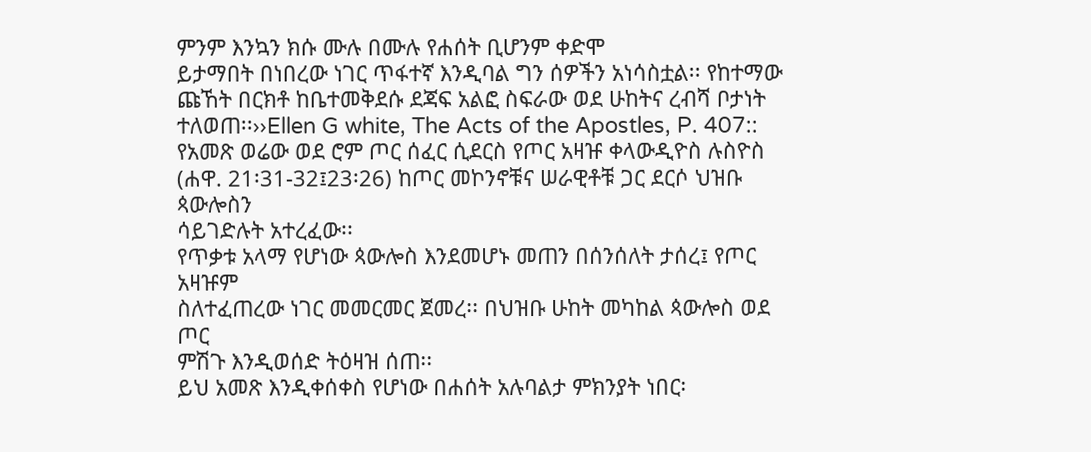ምንም እንኳን ክሱ ሙሉ በሙሉ የሐሰት ቢሆንም ቀድሞ
ይታማበት በነበረው ነገር ጥፋተኛ እንዲባል ግን ሰዎችን አነሳስቷል፡፡ የከተማው
ጩኸት በርክቶ ከቤተመቅደሱ ደጃፍ አልፎ ስፍራው ወደ ሁከትና ረብሻ ቦታነት
ተለወጠ፡፡››Ellen G white, The Acts of the Apostles, P. 407::
የአመጽ ወሬው ወደ ሮም ጦር ሰፈር ሲደርስ የጦር አዛዡ ቀላውዲዮስ ሉስዮስ
(ሐዋ. 21፡31-32፤23፡26) ከጦር መኮንኖቹና ሠራዊቶቹ ጋር ደርሶ ህዝቡ ጳውሎስን
ሳይገድሉት አተረፈው፡፡
የጥቃቱ አላማ የሆነው ጳውሎስ እንደመሆኑ መጠን በሰንሰለት ታሰረ፤ የጦር አዛዡም
ስለተፈጠረው ነገር መመርመር ጀመረ፡፡ በህዝቡ ሁከት መካከል ጳውሎስ ወደ ጦር
ምሽጉ እንዲወሰድ ትዕዛዝ ሰጠ፡፡
ይህ አመጽ እንዲቀሰቀስ የሆነው በሐሰት አሉባልታ ምክንያት ነበር፡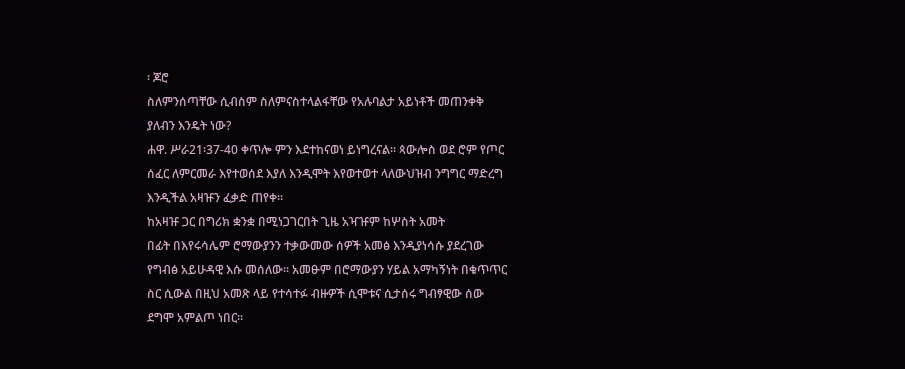፡ ጆሮ
ስለምንሰጣቸው ሲብስም ስለምናስተላልፋቸው የአሉባልታ አይነቶች መጠንቀቅ
ያለብን እንዴት ነው?
ሐዋ. ሥራ21፡37-40 ቀጥሎ ምን እደተከናወነ ይነግረናል። ጳውሎስ ወደ ሮም የጦር
ሰፈር ለምርመራ እየተወሰደ እያለ እንዲሞት እየወተወተ ላለውህዝብ ንግግር ማድረግ
እንዲችል አዛዡን ፈቃድ ጠየቀ፡፡
ከአዛዡ ጋር በግሪክ ቋንቋ በሚነጋገርበት ጊዜ አዣዡም ከሦስት አመት
በፊት በእየሩሳሌም ሮማውያንን ተቃውመው ሰዎች አመፅ እንዲያነሳሱ ያደረገው
የግብፅ አይሁዳዊ እሱ መሰለው፡፡ አመፁም በሮማውያን ሃይል አማካኝነት በቁጥጥር
ስር ሲውል በዚህ አመጽ ላይ የተሳተፉ ብዙዎች ሲሞቱና ሲታሰሩ ግብፃዊው ሰው
ደግሞ አምልጦ ነበር፡፡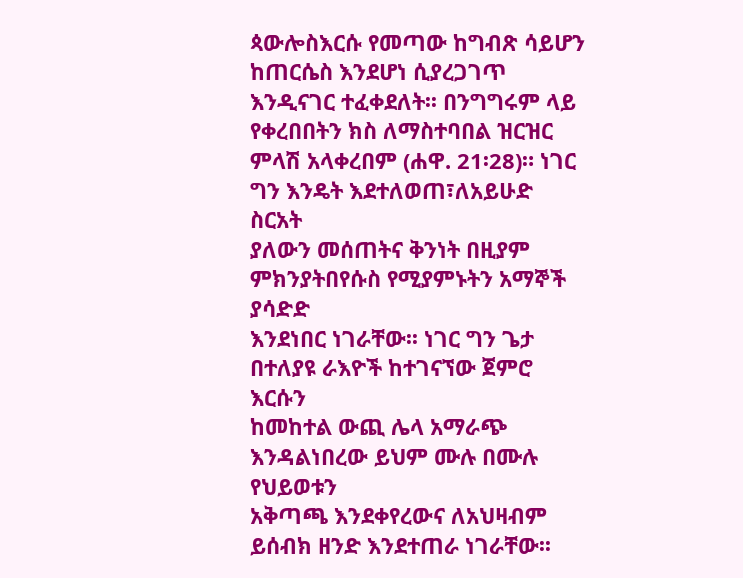ጳውሎስእርሱ የመጣው ከግብጽ ሳይሆን ከጠርሴስ እንደሆነ ሲያረጋገጥ
እንዲናገር ተፈቀደለት፡፡ በንግግሩም ላይ የቀረበበትን ክስ ለማስተባበል ዝርዝር
ምላሽ አላቀረበም (ሐዋ. 21፡28)። ነገር ግን እንዴት እደተለወጠ፣ለአይሁድ ስርአት
ያለውን መሰጠትና ቅንነት በዚያም ምክንያትበየሱስ የሚያምኑትን አማኞች ያሳድድ
እንደነበር ነገራቸው፡፡ ነገር ግን ጌታ በተለያዩ ራእዮች ከተገናኘው ጀምሮ እርሱን
ከመከተል ውጪ ሌላ አማራጭ እንዳልነበረው ይህም ሙሉ በሙሉ የህይወቱን
አቅጣጫ እንደቀየረውና ለአህዛብም ይሰብክ ዘንድ እንደተጠራ ነገራቸው፡፡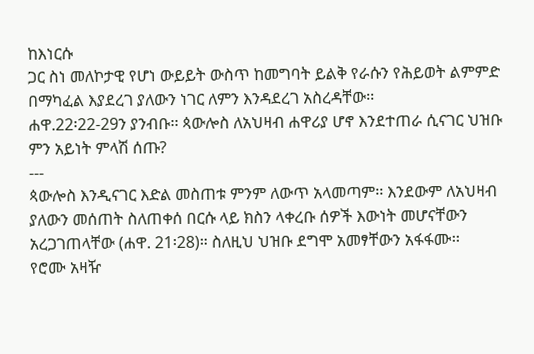ከእነርሱ
ጋር ስነ መለኮታዊ የሆነ ውይይት ውስጥ ከመግባት ይልቅ የራሱን የሕይወት ልምምድ
በማካፈል እያደረገ ያለውን ነገር ለምን እንዳደረገ አስረዳቸው፡፡
ሐዋ.22፡22-29ን ያንብቡ፡፡ ጳውሎስ ለአህዛብ ሐዋሪያ ሆኖ እንደተጠራ ሲናገር ህዝቡ
ምን አይነት ምላሽ ሰጡ?
---
ጳውሎስ እንዲናገር እድል መስጠቱ ምንም ለውጥ አላመጣም፡፡ እንደውም ለአህዛብ
ያለውን መሰጠት ስለጠቀሰ በርሱ ላይ ክስን ላቀረቡ ሰዎች እውነት መሆናቸውን
አረጋገጠላቸው (ሐዋ. 21፡28)። ስለዚህ ህዝቡ ደግሞ አመፃቸውን አፋፋሙ፡፡
የሮሙ አዛዥ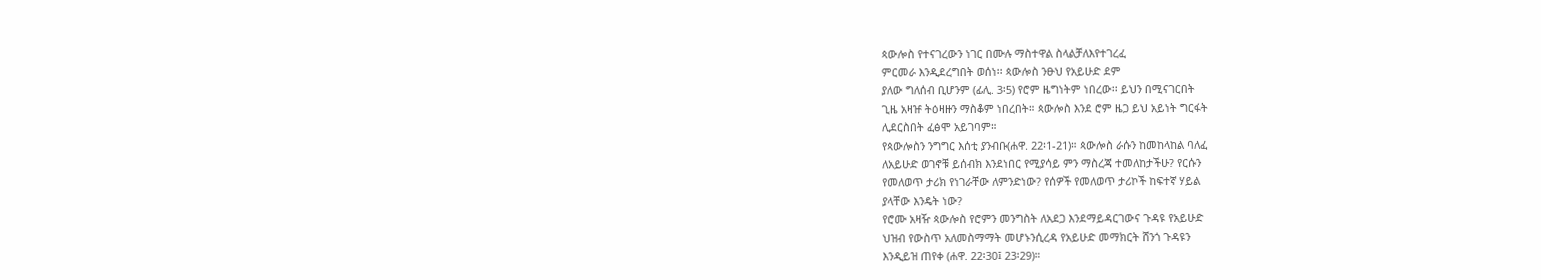ጳውሎስ የተናገረውን ነገር በሙሉ ማስተዋል ስላልቻለእየተገረፈ
ምርመራ እንዲደረግበት ወሰነ፡፡ ጳውሎስ ንፁህ የአይሁድ ደም
ያለው ግለሰብ ቢሆንም (ፊሊ. 3፡5) የሮም ዜግነትም ነበረው፡፡ ይህን በሚናገርበት
ጊዜ አዛዡ ትዕዛዙን ማስቆም ነበረበት። ጳውሎስ እንደ ሮም ዜጋ ይህ አይነት ግርፋት
ሊደርስበት ፈፅሞ አይገባም።
የጳውሎስን ንግግር እሰቲ ያንብቡ(ሐዋ. 22፡1-21)። ጳውሎስ ራሱን ከመከላከል ባለፈ
ለአይሁድ ወገኖቹ ይሰብክ እንደነበር የሚያሳይ ምን ማስረጃ ተመለከታችሁ? የርሱን
የመለወጥ ታሪክ የነገራቸው ለምንድነው? የሰዎች የመለወጥ ታሪኮች ከፍተኛ ሃይል
ያላቸው እንዴት ነው?
የሮሙ አዛዥ ጳውሎስ የሮምን መንግስት ለአደጋ እንደማይዳርገውና ጉዳዩ የአይሁድ
ህዝብ የውስጥ አለመስማማት መሆኑንሲረዳ የአይሁድ መማክርት ሸንጎ ጉዳዩን
እንዲይዝ ጠየቀ (ሐዋ. 22፡30፤ 23፡29)።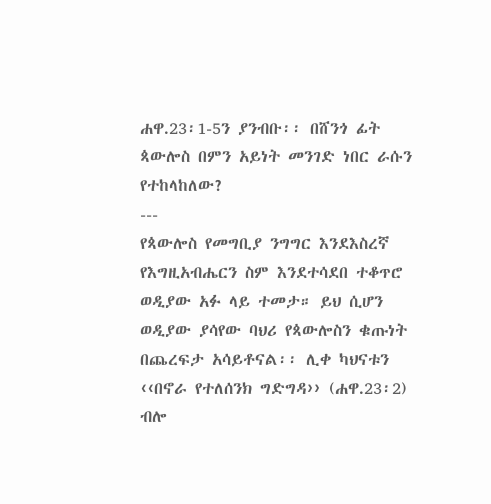ሐዋ.23፡1-5ን ያንብቡ፡፡ በሸንጎ ፊት ጳውሎስ በምን አይነት መንገድ ነበር ራሱን
የተከላከለው?
---
የጳውሎስ የመግቢያ ንግግር እንደእስረኛ የእግዚአብሔርን ስም እንደተሳደበ ተቆጥሮ
ወዲያው አፉ ላይ ተመታ። ይህ ሲሆን ወዲያው ያሳየው ባህሪ የጳውሎስን ቁጡነት
በጨረፍታ አሳይቶናል፡፡ ሊቀ ካህናቱን ‹‹በኖራ የተለሰንክ ግድግዳ›› (ሐዋ.23፡2)
ብሎ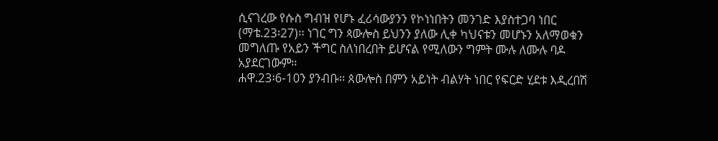ሲናገረው የሱስ ግብዝ የሆኑ ፈሪሳውያንን የኮነነበትን መንገድ እያስተጋባ ነበር
(ማቴ.23፡27)፡፡ ነገር ግን ጳውሎስ ይህንን ያለው ሊቀ ካህናቱን መሆኑን አለማወቁን
መግለጡ የአይን ችግር ስለነበረበት ይሆናል የሚለውን ግምት ሙሉ ለሙሉ ባዶ
አያደርገውም።
ሐዋ.23፡6-10ን ያንብቡ፡፡ ጰውሎስ በምን አይነት ብልሃት ነበር የፍርድ ሂደቱ እዲረበሽ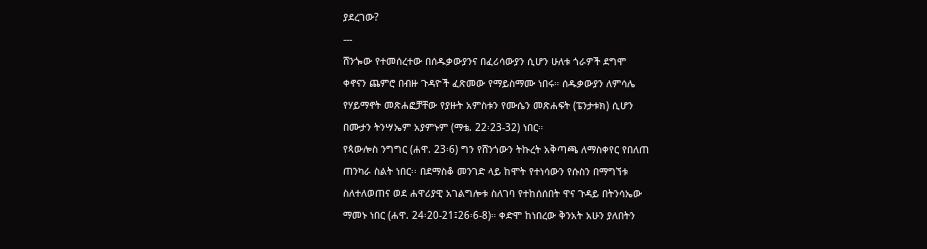ያደረገው?
---
ሸንጐው የተመሰረተው በሰዱቃውያንና በፈሪሳውያን ሲሆን ሁለቱ ጎራዎች ደግሞ
ቀኖናን ጨምሮ በብዙ ጉዳዮች ፈጽመው የማይስማሙ ነበሩ። ሰዱቃውያን ለምሳሌ
የሃይማኖት መጽሐፎቻቸው የያዙት አምስቱን የሙሴን መጽሐፍት (ፔንታቱክ) ሲሆን
በሙታን ትንሣኤም አያምኑም (ማቴ. 22፡23-32) ነበር።
የጳውሎስ ንግግር (ሐዋ. 23፡6) ግን የሸንጎውን ትኩረት አቅጣጫ ለማስቀየር የበለጠ
ጠንካራ ስልት ነበር፡፡ በደማስቆ መንገድ ላይ ከሞት የተነሳውን የሱስን በማግኘቱ
ስለተለወጠና ወደ ሐዋሪያዊ አገልግሎቱ ስለገባ የተከሰሰበት ዋና ጉዳይ በትንሳኤው
ማመኑ ነበር (ሐዋ. 24፡20-21፤26፡6-8)። ቀድሞ ከነበረው ቅንአት አሁን ያለበትን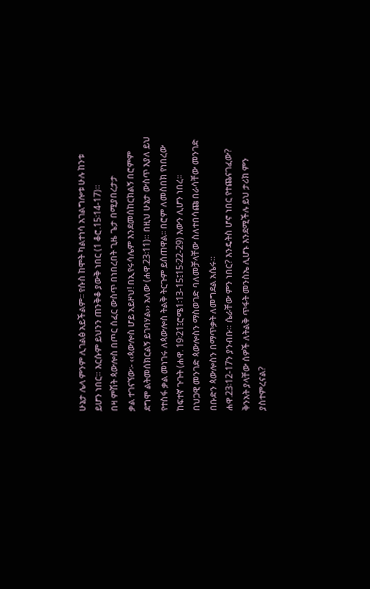ሁኔታ ሌላ ምንም ሊገልፅ አይችልም፡፡ የሱስ ከሞት ካልተነሳ አገልግሎቱ ሁሉ ከንቱ
ይሆን ነበር። እርሱም ይህንን ጠንቅቆ ያውቅ ነበር (1 ቆሮ.15፡14-17)።
በዛ ምሽት ጳውሎስ በጦር ሰፈር ውስጥ በነበረበት ጊዜ ጌታ በሚያበረታታ
ቃል ተገናኘው፡- ‹‹ጳውሎስ ሆይ አይዞህ! በኢየሩሳሌም እንደመሰከርክልኝ በሮምም
ደግሞ ልትመሰክርልኝ ይገባሃል›› አለው (ሐዋ.23፡11)። በዚህ ሁኔታ ውስጥ እያለ ይህ
የተስፋ ቃል መነገሩ ለጳውሎስ ትልቅ ትርጉም ይሰጠዋል፡፡ በሮም ለመስበክ የነበረው
ከፍተኛ ጉጉት (ሐዋ. 19፡21፤ሮሜ1፡13-15፤15፡22-29) እውን ሊሆን ነበረ፡፡
በህጋዊ መንገድ ጳውሎስን ማስወገድ ባለመቻላቸው ስለተበሳጩ በራሳቸው መንገድ
በቡድን ጳውሎስን በማጥቃት ለመግደል አሴሩ።
ሐዋ.23፡12-17ን ያንብቡ። ሴራቸው ምን ነበር? እንዴትስ ሆኖ ነበር የተጨናገፈው?
ቅንአት ያላቸው ሰዎች ለትልቅ ጥፋት መንስኤ ሊሆኑ እንደሚችሉ ይህ ታሪክ ምን
ያስተምረናል?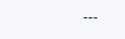---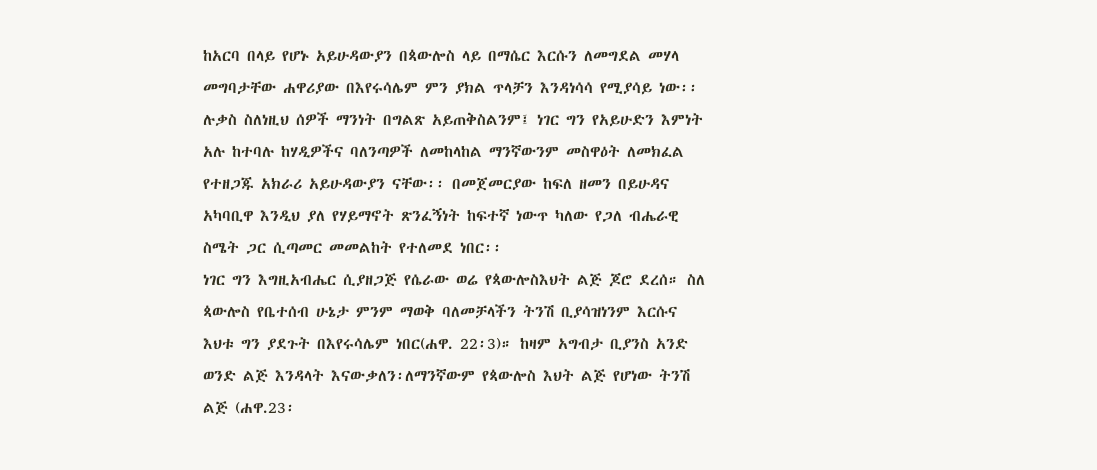ከአርባ በላይ የሆኑ አይሁዳውያን በጳውሎስ ላይ በማሴር እርሱን ለመግደል መሃላ
መግባታቸው ሐዋሪያው በእየሩሳሌም ምን ያክል ጥላቻን እንዳነሳሳ የሚያሳይ ነው፡፡
ሉቃስ ስለነዚህ ሰዎች ማንነት በግልጽ አይጠቅስልንም፤ ነገር ግን የአይሁድን እምነት
አሉ ከተባሉ ከሃዲዎችና ባለንጣዎች ለመከላከል ማንኛውንም መስዋዕት ለመክፈል
የተዘጋጁ አክራሪ አይሁዳውያን ናቸው፡፡ በመጀመርያው ከፍለ ዘመን በይሁዳና
አካባቢዋ እንዲህ ያለ የሃይማኖት ጽንፈኝነት ከፍተኛ ነውጥ ካለው የጋለ ብሔራዊ
ስሜት ጋር ሲጣመር መመልከት የተለመደ ነበር፡፡
ነገር ግን እግዚአብሔር ሲያዘጋጅ የሴራው ወሬ የጳውሎስእህት ልጅ ጆሮ ደረሰ። ስለ
ጳውሎስ የቤተሰብ ሁኔታ ምንም ማወቅ ባለመቻላችን ትንሽ ቢያሳዝነንም እርሱና
እህቱ ግን ያደጉት በእየሩሳሌም ነበር(ሐዋ. 22፡3)። ከዛም አግብታ ቢያንስ አንድ
ወንድ ልጅ እንዳላት እናውቃለን፡ለማንኛውም የጳውሎስ እህት ልጅ የሆነው ትንሽ
ልጅ (ሐዋ.23፡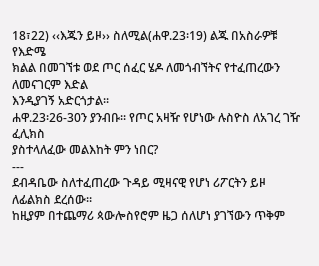18፣22) ‹‹እጁን ይዞ›› ስለሚል(ሐዋ.23፡19) ልጁ በአስራዎቹ የእድሜ
ክልል በመገኘቱ ወደ ጦር ሰፈር ሄዶ ለመጎብኘትና የተፈጠረውን ለመናገርም እድል
እንዲያገኝ አድርጎታል፡፡
ሐዋ.23፡26-30ን ያንብቡ፡፡ የጦር አዛዥ የሆነው ሉስዮስ ለአገረ ገዥ ፈሊክስ
ያስተላለፈው መልእከት ምን ነበር?
---
ደብዳቤው ስለተፈጠረው ጉዳይ ሚዛናዊ የሆነ ሪፖርትን ይዞ ለፊልክስ ደረሰው።
ከዚያም በተጨማሪ ጳውሎስየሮም ዜጋ ሰለሆነ ያገኘውን ጥቅም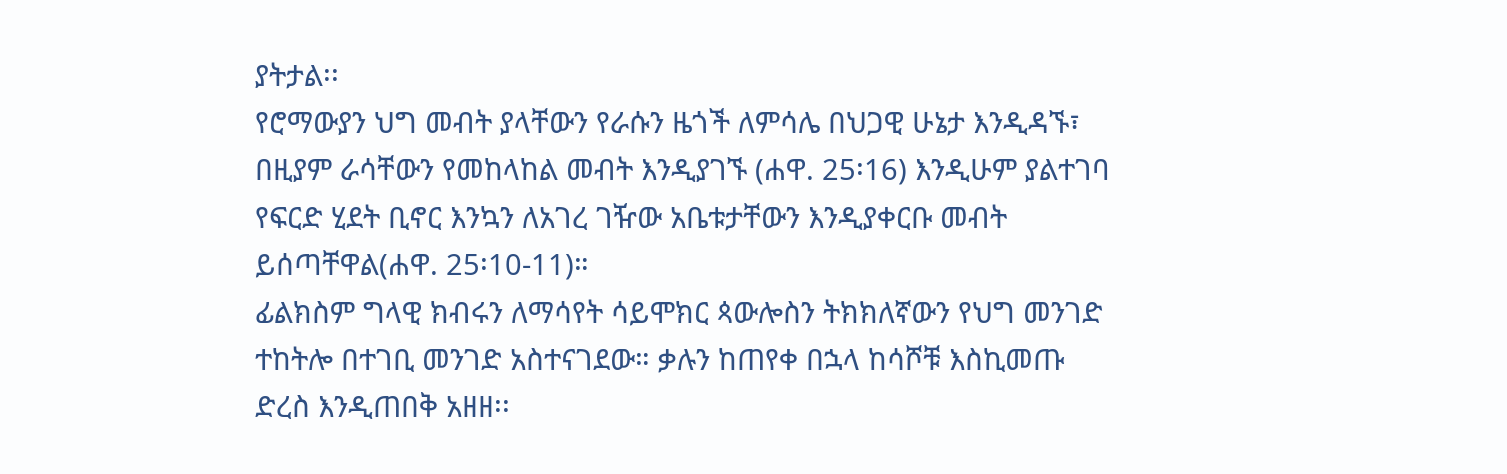ያትታል፡፡
የሮማውያን ህግ መብት ያላቸውን የራሱን ዜጎች ለምሳሌ በህጋዊ ሁኔታ እንዲዳኙ፣
በዚያም ራሳቸውን የመከላከል መብት እንዲያገኙ (ሐዋ. 25፡16) እንዲሁም ያልተገባ
የፍርድ ሂደት ቢኖር እንኳን ለአገረ ገዥው አቤቱታቸውን እንዲያቀርቡ መብት
ይሰጣቸዋል(ሐዋ. 25፡10-11)።
ፊልክስም ግላዊ ክብሩን ለማሳየት ሳይሞክር ጳውሎስን ትክክለኛውን የህግ መንገድ
ተከትሎ በተገቢ መንገድ አስተናገደው። ቃሉን ከጠየቀ በኋላ ከሳሾቹ እስኪመጡ
ድረስ እንዲጠበቅ አዘዘ፡፡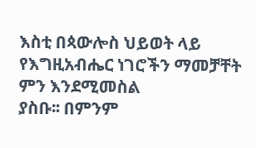እስቲ በጳውሎስ ህይወት ላይ የእግዚአብሔር ነገሮችን ማመቻቸት ምን እንደሚመስል
ያስቡ፡፡ በምንም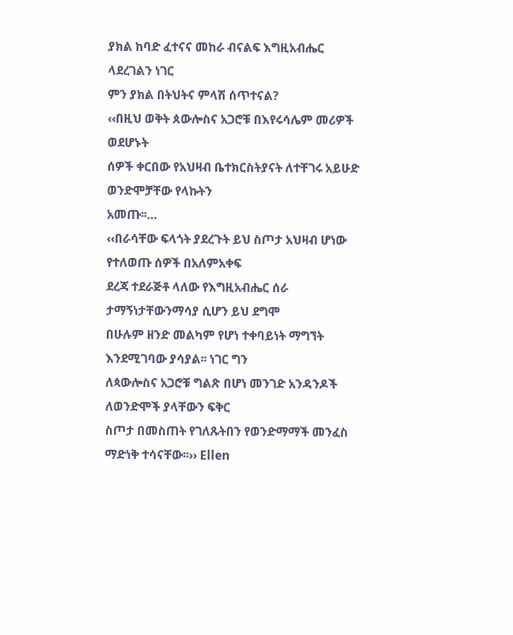ያክል ከባድ ፈተናና መከራ ብናልፍ እግዚአብሔር ላደረገልን ነገር
ምን ያክል በትህትና ምላሽ ሰጥተናል?
‹‹በዚህ ወቅት ጰውሎስና አጋሮቹ በእየሩሳሌም መሪዎች ወደሆኑት
ሰዎች ቀርበው የአህዛብ ቤተክርስትያናት ለተቸገሩ አይሁድ ወንድሞቻቸው የላኩትን
አመጡ፡፡…
‹‹በራሳቸው ፍላጎት ያደረጉት ይህ ስጦታ አህዛብ ሆነው የተለወጡ ሰዎች በአለምአቀፍ
ደረጃ ተደራጅቶ ላለው የእግዚአብሔር ሰራ ታማኝነታቸውንማሳያ ሲሆን ይህ ደግሞ
በሁሉም ዘንድ መልካም የሆነ ተቀባይነት ማግኘት እንደሚገባው ያሳያል፡፡ ነገር ግን
ለጳውሎስና አጋሮቹ ግልጽ በሆነ መንገድ አንዳንዶች ለወንድሞች ያላቸውን ፍቅር
ስጦታ በመስጠት የገለጹትበን የወንድማማች መንፈስ ማድነቅ ተሳናቸው፡፡›› Ellen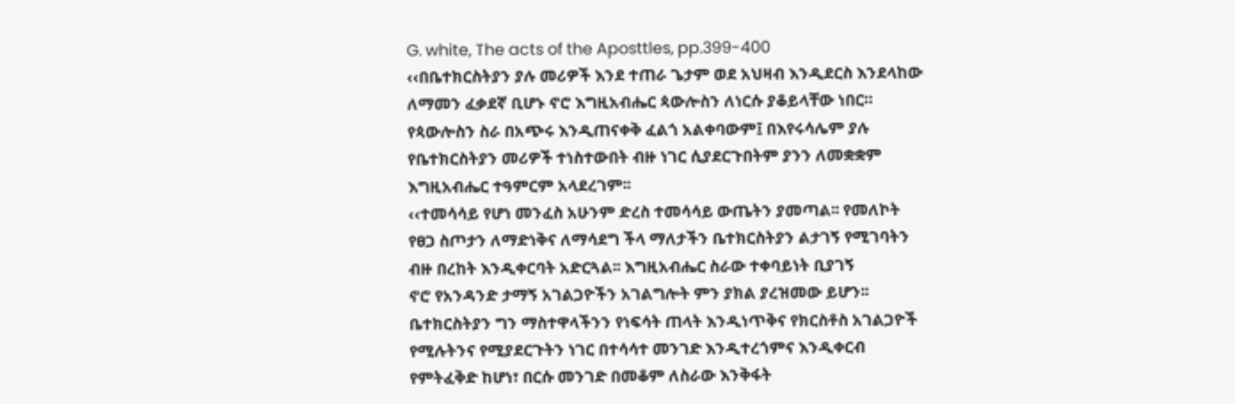G. white, The acts of the Aposttles, pp.399-400
‹‹በቤተክርስትያን ያሉ መሪዎች እንደ ተጠራ ጌታም ወደ አህዛብ እንዲደርስ እንደላከው
ለማመን ፈቃደኛ ቢሆኑ ኖሮ እግዚአብሔር ጳውሎስን ለነርሱ ያቆይላቸው ነበር።
የጳውሎስን ስራ በአጭሩ እንዲጠናቀቅ ፈልጎ አልቀባውም፤ በእየሩሳሌም ያሉ
የቤተክርስትያን መሪዎች ተነስተውበት ብዙ ነገር ሲያደርጉበትም ያንን ለመቋቋም
እግዚአብሔር ተዓምርም አላደረገም፡፡
‹‹ተመሳሳይ የሆነ መንፈስ አሁንም ድረስ ተመሳሳይ ውጤትን ያመጣል፡፡ የመለኮት
የፀጋ ስጦታን ለማድነቅና ለማሳደግ ችላ ማለታችን ቤተክርስትያን ልታገኝ የሚገባትን
ብዙ በረከት እንዲቀርባት አድርጓል፡፡ እግዚአብሔር ስራው ተቀባይነት ቢያገኝ
ኖሮ የአንዳንድ ታማኝ አገልጋዮችን አገልግሎት ምን ያክል ያረዝመው ይሆን፡፡
ቤተክርስትያን ግን ማስተዋላችንን የነፍሳት ጠላት እንዲነጥቅና የክርስቶስ አገልጋዮች
የሚሉትንና የሚያደርጉትን ነገር በተሳሳተ መንገድ እንዲተረጎምና እንዲቀርብ
የምትፈቅድ ከሆነ፣ በርሱ መንገድ በመቆም ለስራው እንቅፋት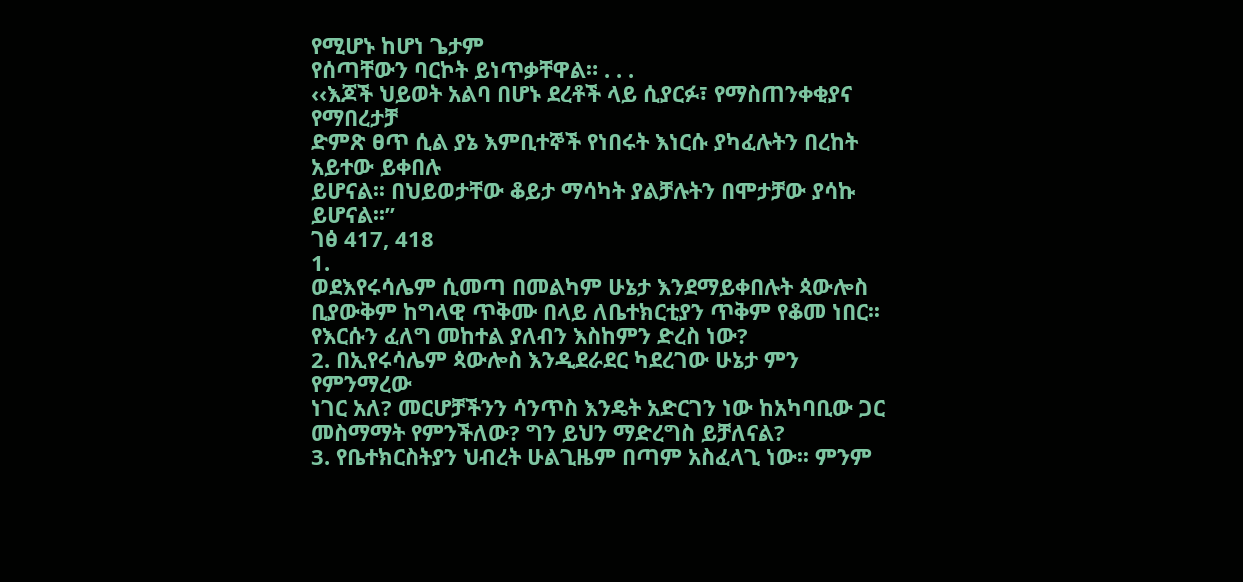የሚሆኑ ከሆነ ጌታም
የሰጣቸውን ባርኮት ይነጥቃቸዋል። . . .
‹‹እጆች ህይወት አልባ በሆኑ ደረቶች ላይ ሲያርፉ፣ የማስጠንቀቂያና የማበረታቻ
ድምጽ ፀጥ ሲል ያኔ እምቢተኞች የነበሩት እነርሱ ያካፈሉትን በረከት አይተው ይቀበሉ
ይሆናል፡፡ በህይወታቸው ቆይታ ማሳካት ያልቻሉትን በሞታቻው ያሳኩ ይሆናል፡፡”
ገፅ 417, 418
1.
ወደእየሩሳሌም ሲመጣ በመልካም ሁኔታ እንደማይቀበሉት ጳውሎስ
ቢያውቅም ከግላዊ ጥቅሙ በላይ ለቤተክርቲያን ጥቅም የቆመ ነበር፡፡
የእርሱን ፈለግ መከተል ያለብን እስከምን ድረስ ነው?
2. በኢየሩሳሌም ጳውሎስ እንዲደራደር ካደረገው ሁኔታ ምን የምንማረው
ነገር አለ? መርሆቻችንን ሳንጥስ እንዴት አድርገን ነው ከአካባቢው ጋር
መስማማት የምንችለው? ግን ይህን ማድረግስ ይቻለናል?
3. የቤተክርስትያን ህብረት ሁልጊዜም በጣም አስፈላጊ ነው፡፡ ምንም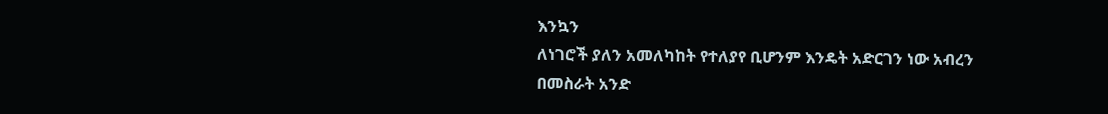እንኳን
ለነገሮች ያለን አመለካከት የተለያየ ቢሆንም እንዴት አድርገን ነው አብረን
በመስራት አንድ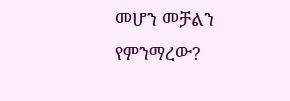መሆን መቻልን የምንማረው?